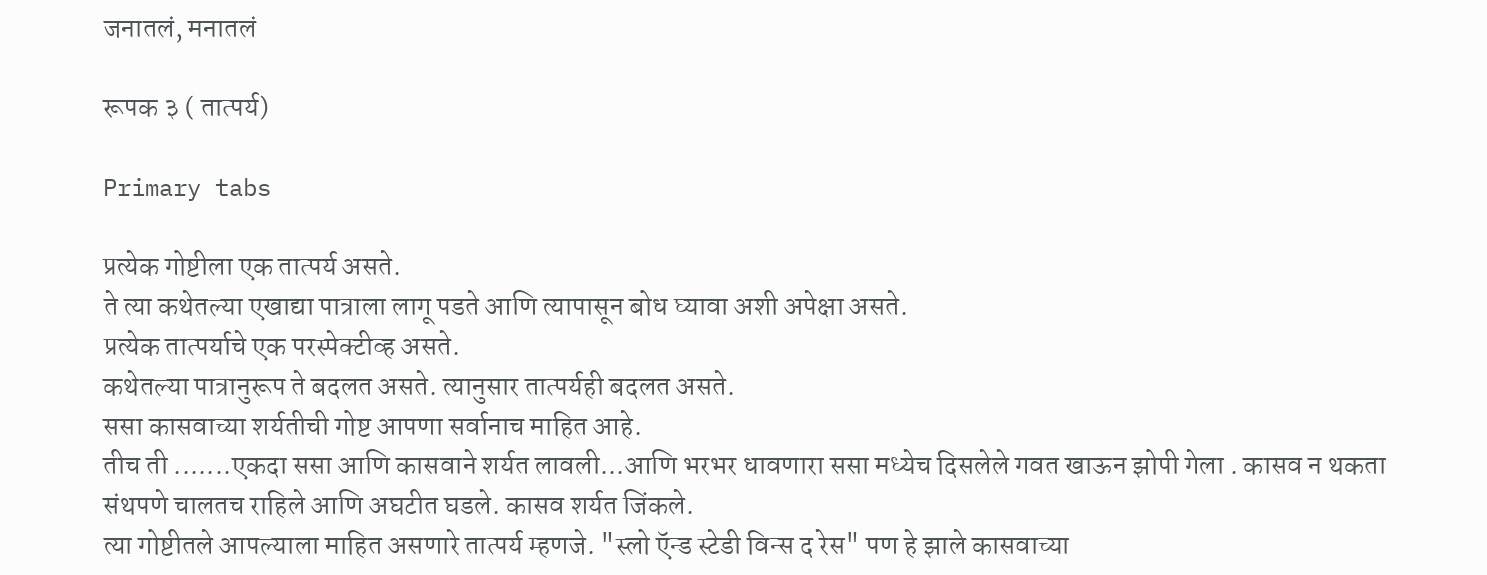जनातलं, मनातलं

रूपक ३ ( तात्पर्य)

Primary tabs

प्रत्येक गोष्टीला एक तात्पर्य असते.
ते त्या कथेतल्या एखाद्या पात्राला लागू पडते आणि त्यापासून बोध घ्यावा अशी अपेक्षा असते.
प्रत्येक तात्पर्याचे एक परस्पेक्टीव्ह असते.
कथेतल्या पात्रानुरूप ते बदलत असते. त्यानुसार तात्पर्यही बदलत असते.
ससा कासवाच्या शर्यतीची गोष्ट आपणा सर्वानाच माहित आहे.
तीच ती .......एकदा ससा आणि कासवाने शर्यत लावली...आणि भरभर धावणारा ससा मध्येच दिसलेले गवत खाऊन झोपी गेला . कासव न थकता संथपणे चालतच राहिले आणि अघटीत घडले. कासव शर्यत जिंकले.
त्या गोष्टीतले आपल्याला माहित असणारे तात्पर्य म्हणजे. "स्लो ऍन्ड स्टेडी विन्स द रेस" पण हे झाले कासवाच्या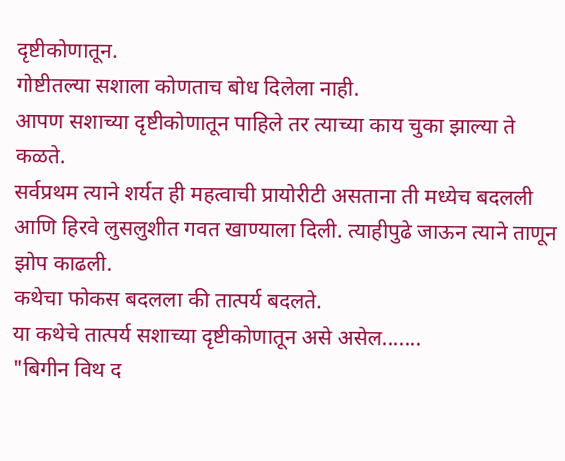दृष्टीकोणातून.
गोष्टीतल्या सशाला कोणताच बोध दिलेला नाही.
आपण सशाच्या दृष्टीकोणातून पाहिले तर त्याच्या काय चुका झाल्या ते कळते.
सर्वप्रथम त्याने शर्यत ही महत्वाची प्रायोरीटी असताना ती मध्येच बदलली आणि हिरवे लुसलुशीत गवत खाण्याला दिली. त्याहीपुढे जाऊन त्याने ताणून झोप काढली.
कथेचा फोकस बदलला की तात्पर्य बदलते.
या कथेचे तात्पर्य सशाच्या दृष्टीकोणातून असे असेल.......
"बिगीन विथ द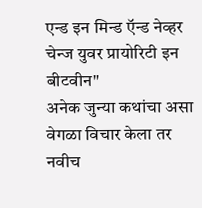एन्ड इन मिन्ड ऍन्ड नेव्हर चेन्ज युवर प्रायोरिटी इन बीटवीन"
अनेक जुन्या कथांचा असा वेगळा विचार केला तर नवीच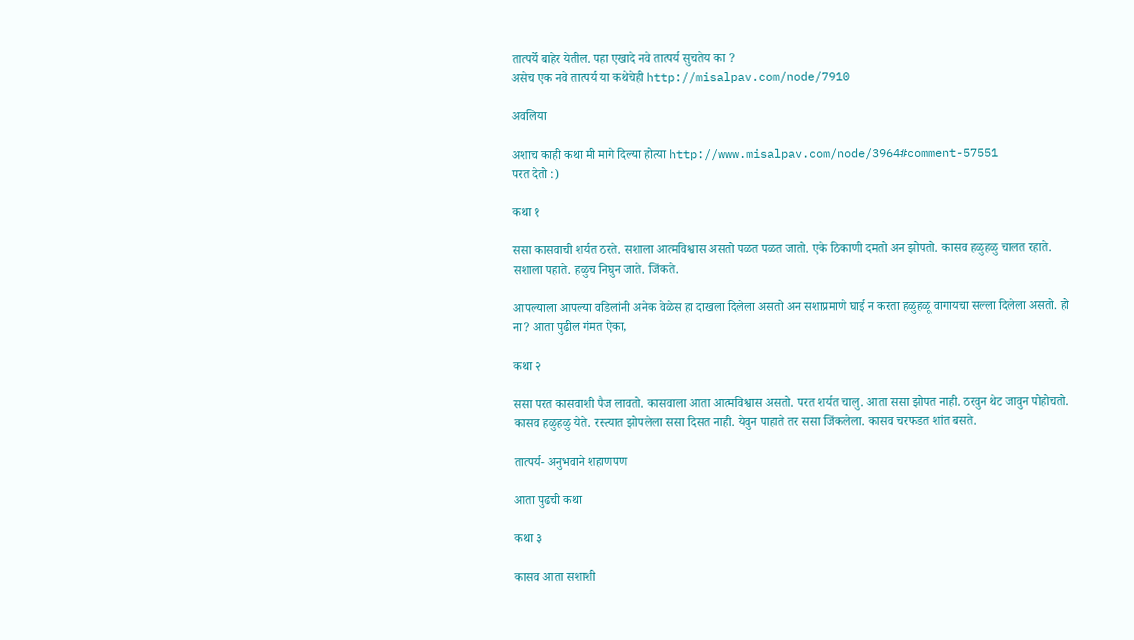तात्पर्ये बाहेर येतील. पहा एखादे नवे तात्पर्य सुचतेय का ?
असेच एक नवे तात्पर्य या कथेचेही http://misalpav.com/node/7910

अवलिया

अशाच काही कथा मी मागे दिल्या होत्या http://www.misalpav.com/node/3964#comment-57551
परत देतो :)

कथा १

ससा कासवाची शर्यत ठरते. सशाला आत्मविश्वास असतो पळत पळत जातो. एके ठिकाणी दमतो अन झोपतो. कासव हळुहळु चालत रहाते. सशाला पहाते. हळुच निघुन जाते. जिंकते.

आपल्याला आपल्या वडिलांनी अनेक वेळेस हा दाखला दिलेला असतो अन सशाप्रमाणे घाई न करता हळुहळू वागायचा सल्ला दिलेला असतो. हो ना? आता पुढील गंमत ऐका,

कथा २

ससा परत कासवाशी पैज लावतो. कासवाला आता आत्मविश्वास असतो. परत शर्यत चालु. आता ससा झोपत नाही. ठरवुन थेट जावुन पोहोचतो. कासव हळुहळु येते. रस्त्यात झोपलेला ससा दिसत नाही. येवुन पाहाते तर ससा जिंकलेला. कासव चरफडत शांत बसते.

तात्पर्य- अनुभवाने शहाणपण

आता पुढची कथा

कथा ३

कासव आता सशाशी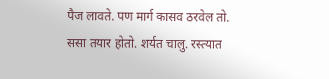पैज लावते. पण मार्ग कासव ठरवेल तो. ससा तयार होतो. शर्यत चालु. रस्त्यात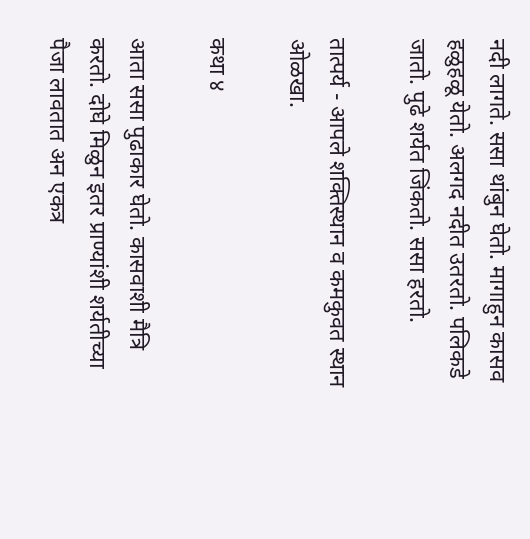नदी लागते. ससा थांबुन घेतो. मागाहुन कासव हळुहळू येतो. अलगद नदीत उतरतो. पलिकडे जातो. पुढे शर्यत जिंकतो. ससा हरतो.

तात्पर्य - आपले शक्तिस्थान व कमकुवत स्थान ओळखा.

कथा ४

आता ससा पुढाकार घेतो. कासवाशी मैत्रि करतो. दोघे मिळुन इतर प्राण्यांशी शर्यतीच्या पैजा लावतात अन एकत्र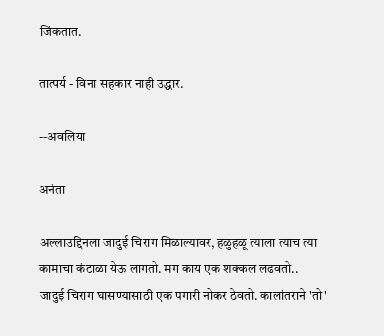जिंकतात.

तात्पर्य - विना सहकार नाही उद्धार.

--अवलिया

अनंता

अल्लाउद्दिनला जादुई चिराग मिळाल्यावर, हळुहळू त्याला त्याच त्या कामाचा कंटाळा येऊ लागतो. मग काय एक शक्कल लढवतो..
जादुई चिराग घासण्यासाठी एक पगारी नोकर ठेवतो. कालांतराने 'तो'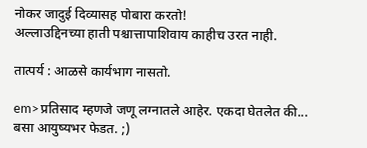नोकर जादुई दिव्यासह पोबारा करतो!
अल्लाउद्दिनच्या हाती पश्चात्तापाशिवाय काहीच उरत नाही.

तात्पर्य : आळसे कार्यभाग नासतो.

em>प्रतिसाद म्हणजे जणू लग्नातले आहेर. एकदा घेतलेत की... बसा आयुष्यभर फेडत. ;)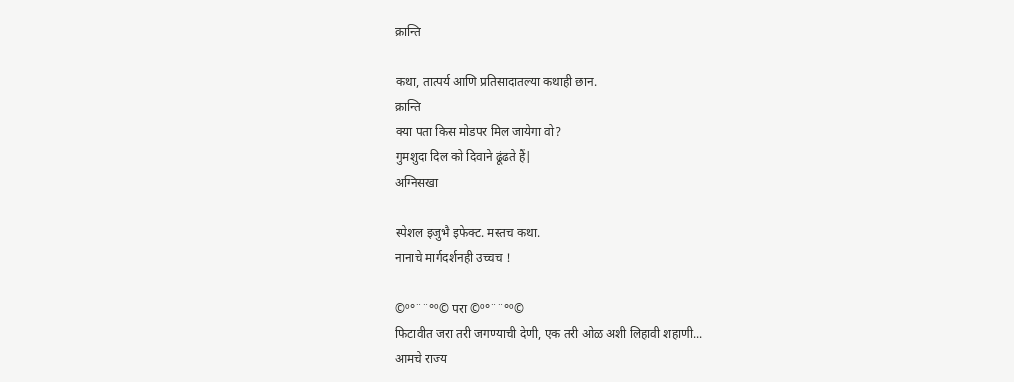क्रान्ति

कथा, तात्पर्य आणि प्रतिसादातल्या कथाही छान.
क्रान्ति
क्या पता किस मोडपर मिल जायेगा वो?
गुमशुदा दिल को दिवाने ढूंढते हैं|
अग्निसखा

स्पेशल इजुभै इफेक्ट. मस्तच कथा.
नानाचे मार्गदर्शनही उच्चच !

©º°¨¨°º© परा ©º°¨¨°º©
फिटावीत जरा तरी जगण्याची देणी, एक तरी ओळ अशी लिहावी शहाणी...
आमचे राज्य